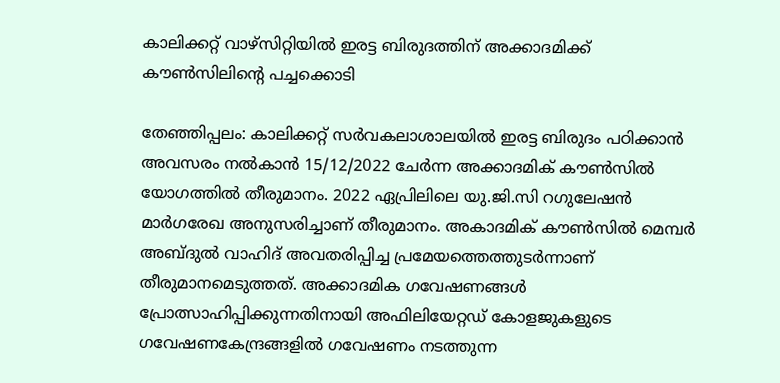കാലിക്കറ്റ് വാഴ്‌സിറ്റിയില്‍ ഇരട്ട ബിരുദത്തിന് അക്കാദമിക്ക് കൗണ്‍സിലിന്റെ പച്ചക്കൊടി

തേഞ്ഞിപ്പലം: കാലിക്കറ്റ് സര്‍വകലാശാലയില്‍ ഇരട്ട ബിരുദം പഠിക്കാന്‍ അവസരം നല്‍കാന്‍ 15/12/2022 ചേര്‍ന്ന അക്കാദമിക് കൗണ്‍സില്‍ യോഗത്തില്‍ തീരുമാനം. 2022 ഏപ്രിലിലെ യു.ജി.സി റഗുലേഷന്‍ മാര്‍ഗരേഖ അനുസരിച്ചാണ് തീരുമാനം. അകാദമിക് കൗണ്‍സില്‍ മെമ്പര്‍ അബ്ദുല്‍ വാഹിദ് അവതരിപ്പിച്ച പ്രമേയത്തെത്തുടര്‍ന്നാണ് തീരുമാനമെടുത്തത്. അക്കാദമിക ഗവേഷണങ്ങള്‍ പ്രോത്സാഹിപ്പിക്കുന്നതിനായി അഫിലിയേറ്റഡ് കോളജുകളുടെ ഗവേഷണകേന്ദ്രങ്ങളില്‍ ഗവേഷണം നടത്തുന്ന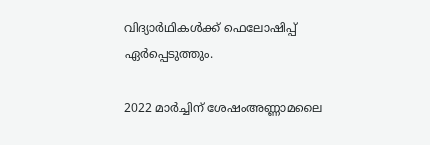വിദ്യാര്‍ഥികള്‍ക്ക് ഫെലോഷിപ്പ് ഏര്‍പ്പെടുത്തും.

2022 മാര്‍ച്ചിന് ശേഷംഅണ്ണാമലൈ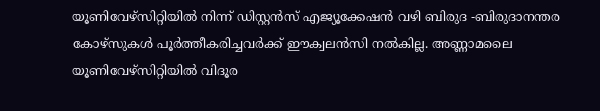യൂണിവേഴ്‌സിറ്റിയില്‍ നിന്ന് ഡിസ്റ്റന്‍സ് എജ്യൂക്കേഷന്‍ വഴി ബിരുദ -ബിരുദാനന്തര കോഴ്‌സുകള്‍ പൂര്‍ത്തീകരിച്ചവര്‍ക്ക് ഈക്വലന്‍സി നല്‍കില്ല. അണ്ണാമലൈ യൂണിവേഴ്‌സിറ്റിയില്‍ വിദൂര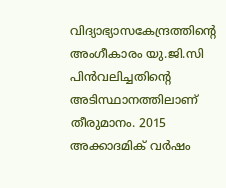വിദ്യാഭ്യാസകേന്ദ്രത്തിന്റെ അംഗീകാരം യു.ജി.സി പിന്‍വലിച്ചതിന്റെ അടിസ്ഥാനത്തിലാണ് തീരുമാനം. 2015 അക്കാദമിക് വര്‍ഷം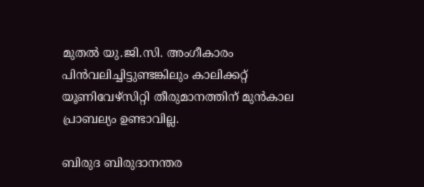മുതല്‍ യു.ജി.സി. അംഗീകാരം പിന്‍വലിച്ചിട്ടുണ്ടങ്കിലും കാലിക്കറ്റ് യൂണിവേഴ്‌സിറ്റി തീരുമാനത്തിന് മുന്‍കാല പ്രാബല്യം ഉണ്ടാവില്ല.

ബിരുദ ബിരുദാനന്തര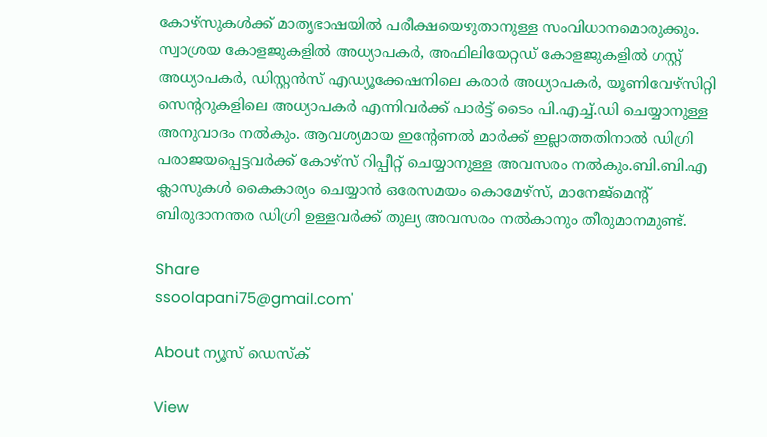കോഴ്‌സുകള്‍ക്ക് മാതൃഭാഷയില്‍ പരീക്ഷയെഴുതാനുള്ള സംവിധാനമൊരുക്കും. സ്വാശ്രയ കോളജുകളില്‍ അധ്യാപകര്‍, അഫിലിയേറ്റഡ് കോളജുകളില്‍ ഗസ്റ്റ് അധ്യാപകര്‍, ഡിസ്റ്റന്‍സ് എഡ്യൂക്കേഷനിലെ കരാര്‍ അധ്യാപകര്‍, യൂണിവേഴ്‌സിറ്റി സെന്ററുകളിലെ അധ്യാപകര്‍ എന്നിവര്‍ക്ക് പാര്‍ട്ട് ടൈം പി.എച്ച്.ഡി ചെയ്യാനുള്ള അനുവാദം നല്‍കും. ആവശ്യമായ ഇന്റേണല്‍ മാര്‍ക്ക് ഇല്ലാത്തതിനാല്‍ ഡിഗ്രി പരാജയപ്പെട്ടവര്‍ക്ക് കോഴ്‌സ് റിപ്പീറ്റ് ചെയ്യാനുള്ള അവസരം നല്‍കും.ബി.ബി.എ ക്ലാസുകള്‍ കൈകാര്യം ചെയ്യാന്‍ ഒരേസമയം കൊമേഴ്‌സ്, മാനേജ്‌മെന്റ് ബിരുദാനന്തര ഡിഗ്രി ഉള്ളവര്‍ക്ക് തുല്യ അവസരം നല്‍കാനും തീരുമാനമുണ്ട്.

Share
ssoolapani75@gmail.com'

About ന്യൂസ് ഡെസ്ക്

View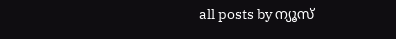all posts by ന്യൂസ്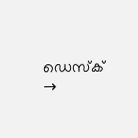ഡെസ്ക് →